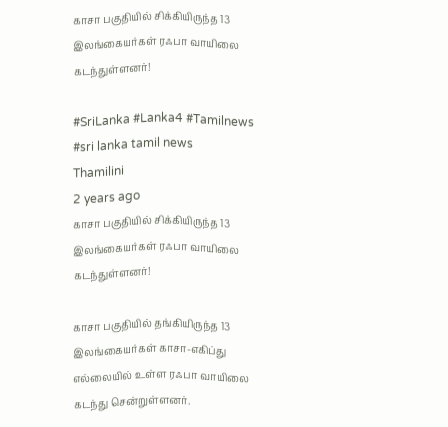காசா பகுதியில் சிக்கியிருந்த 13 இலங்கையர்கள் ரஃபா வாயிலை கடந்துள்ளனர்!

#SriLanka #Lanka4 #Tamilnews #sri lanka tamil news
Thamilini
2 years ago
காசா பகுதியில் சிக்கியிருந்த 13 இலங்கையர்கள் ரஃபா வாயிலை கடந்துள்ளனர்!

காசா பகுதியில் தங்கியிருந்த 13 இலங்கையர்கள் காசா-எகிப்து எல்லையில் உள்ள ரஃபா வாயிலை கடந்து சென்றுள்ளனர்.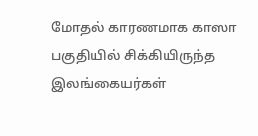மோதல் காரணமாக காஸா பகுதியில் சிக்கியிருந்த இலங்கையர்கள்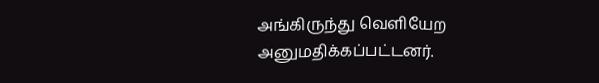அங்கிருந்து வெளியேற அனுமதிக்கப்பட்டனர்.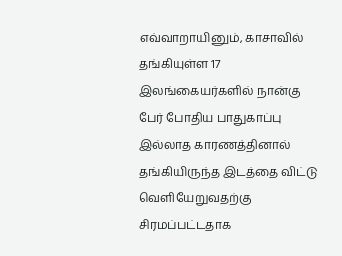எவ்வாறாயினும், காசாவில் தங்கியுள்ள 17 இலங்கையர்களில் நான்கு பேர் போதிய பாதுகாப்பு இல்லாத காரணத்தினால் தங்கியிருந்த இடத்தை விட்டு வெளியேறுவதற்கு சிரமப்பட்டதாக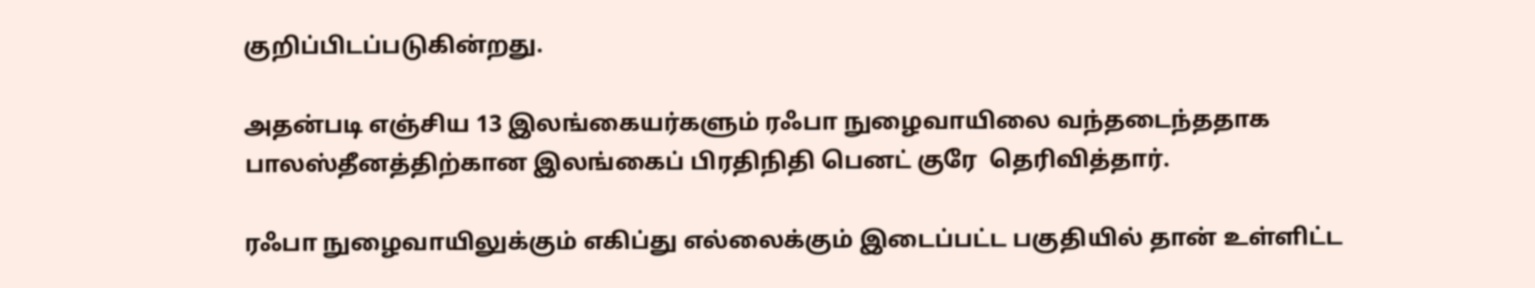குறிப்பிடப்படுகின்றது.

அதன்படி எஞ்சிய 13 இலங்கையர்களும் ரஃபா நுழைவாயிலை வந்தடைந்ததாக பாலஸ்தீனத்திற்கான இலங்கைப் பிரதிநிதி பெனட் குரே  தெரிவித்தார்.

ரஃபா நுழைவாயிலுக்கும் எகிப்து எல்லைக்கும் இடைப்பட்ட பகுதியில் தான் உள்ளிட்ட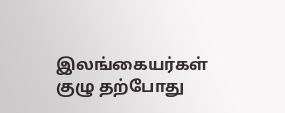இலங்கையர்கள் குழு தற்போது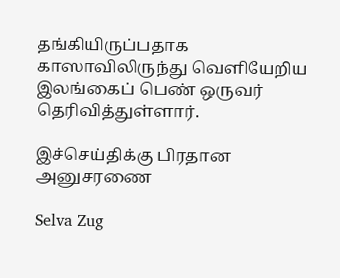தங்கியிருப்பதாக காஸாவிலிருந்து வெளியேறிய இலங்கைப் பெண் ஒருவர் தெரிவித்துள்ளார்.

இச்செய்திக்கு பிரதான அனுசரணை

Selva Zug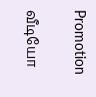Promotion

வீடியோ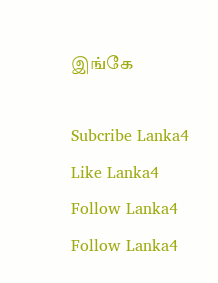இங்கே

Subcribe Lanka4
Like Lanka4
Follow Lanka4
Follow Lanka4